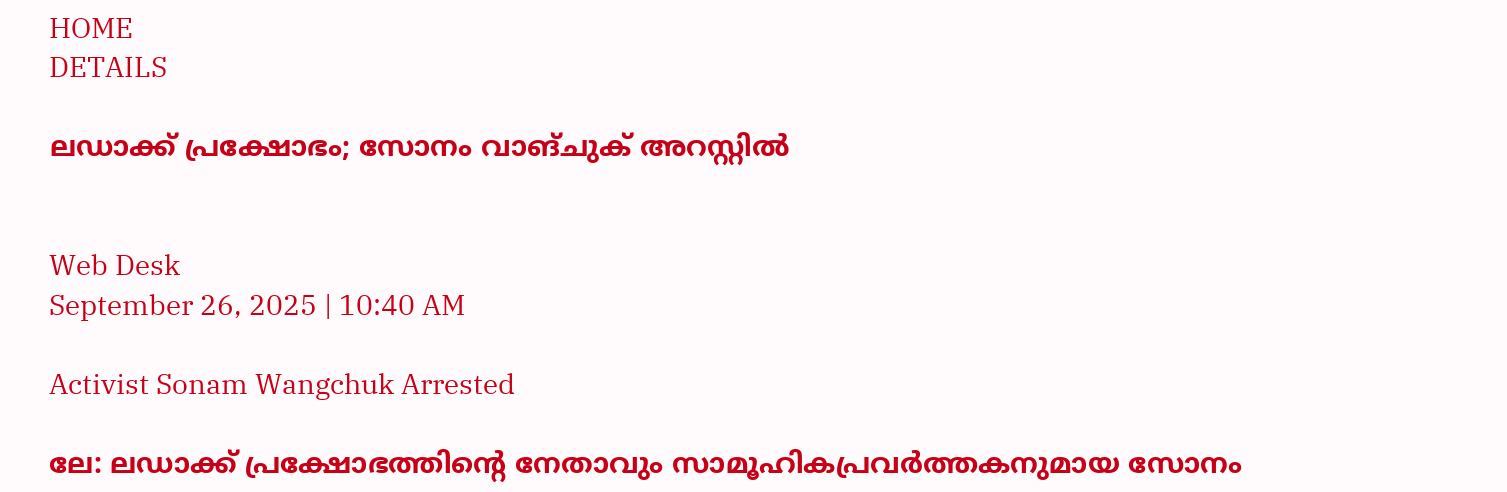HOME
DETAILS

ലഡാക്ക് പ്രക്ഷോഭം; സോനം വാങ്ചുക് അറസ്റ്റില്‍


Web Desk
September 26, 2025 | 10:40 AM

Activist Sonam Wangchuk Arrested

ലേ: ലഡാക്ക് പ്രക്ഷോഭത്തിന്റെ നേതാവും സാമൂഹികപ്രവര്‍ത്തകനുമായ സോനം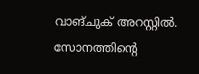വാങ്ചുക് അറസ്റ്റില്‍. സോനത്തിന്റെ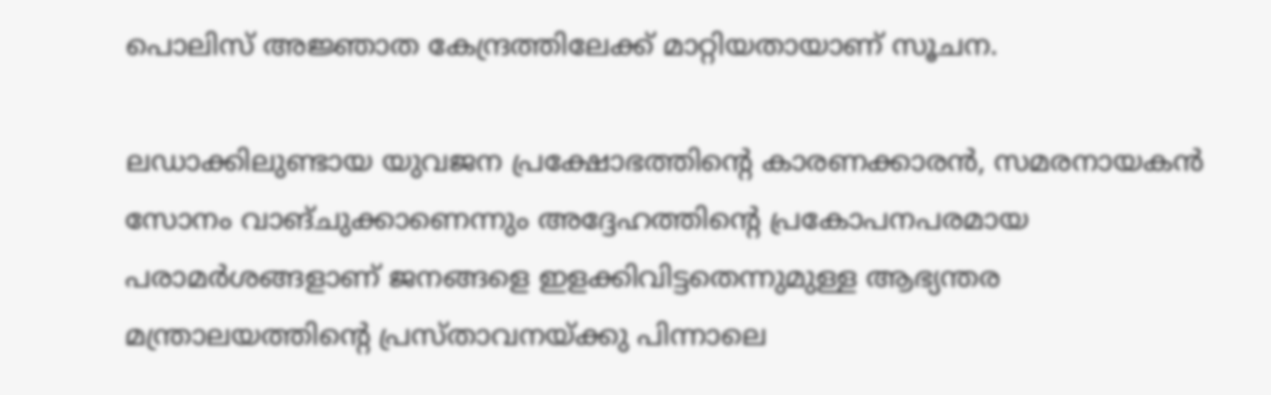പൊലിസ് അജ്ഞാത കേന്ദ്രത്തിലേക്ക് മാറ്റിയതായാണ് സൂചന.

ലഡാക്കിലുണ്ടായ യുവജന പ്രക്ഷോഭത്തിന്റെ കാരണക്കാരന്‍, സമരനായകന്‍ സോനം വാങ്ചുക്കാണെന്നും അദ്ദേഹത്തിന്റെ പ്രകോപനപരമായ പരാമര്‍ശങ്ങളാണ് ജനങ്ങളെ ഇളക്കിവിട്ടതെന്നുമുള്ള ആഭ്യന്തര മന്ത്രാലയത്തിന്റെ പ്രസ്താവനയ്ക്കു പിന്നാലെ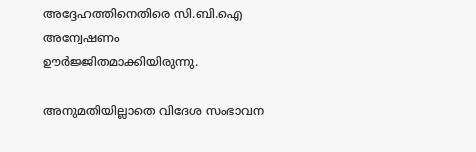അദ്ദേഹത്തിനെതിരെ സി.ബി.ഐ അന്വേഷണം ഊര്‍ജ്ജിതമാക്കിയിരുന്നു.

അനുമതിയില്ലാതെ വിദേശ സംഭാവന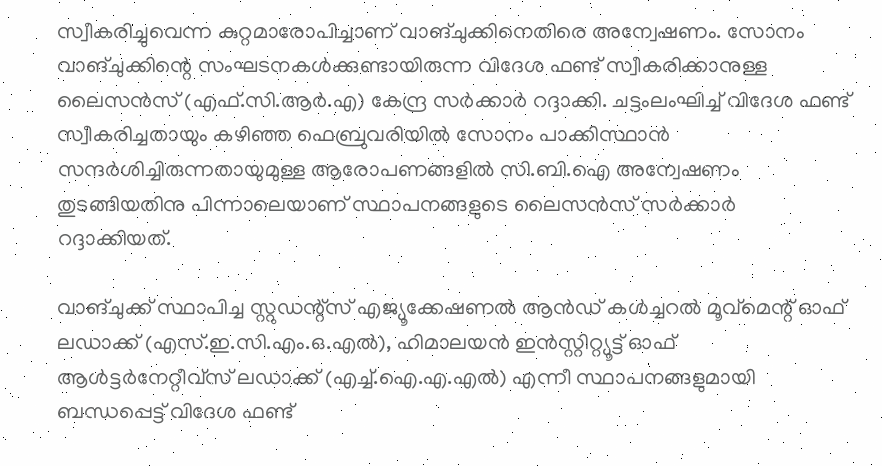സ്വീകരിച്ചുവെന്ന കുറ്റമാരോപിച്ചാണ് വാങ്ചുക്കിനെതിരെ അന്വേഷണം. സോനം വാങ്ചുക്കിന്റെ സംഘടനകള്‍ക്കുണ്ടായിരുന്ന വിദേശ ഫണ്ട് സ്വീകരിക്കാനുള്ള ലൈസന്‍സ് (എഫ്.സി.ആര്‍.എ) കേന്ദ്ര സര്‍ക്കാര്‍ റദ്ദാക്കി. ചട്ടംലംഘിച്ച് വിദേശ ഫണ്ട് സ്വീകരിച്ചതായും കഴിഞ്ഞ ഫെബ്രുവരിയില്‍ സോനം പാക്കിസ്ഥാന്‍ സന്ദര്‍ശിച്ചിരുന്നതായുമുള്ള ആരോപണങ്ങളില്‍ സി.ബി.ഐ അന്വേഷണം തുടങ്ങിയതിനു പിന്നാലെയാണ് സ്ഥാപനങ്ങളുടെ ലൈസന്‍സ് സര്‍ക്കാര്‍ റദ്ദാക്കിയത്.

വാങ്ചുക്ക് സ്ഥാപിച്ച സ്റ്റുഡന്റ്‌സ് എജ്യൂക്കേഷണല്‍ ആന്‍ഡ് കള്‍ച്ചറല്‍ മൂവ്‌മെന്റ് ഓഫ് ലഡാക്ക് (എസ്.ഇ.സി.എം.ഒ.എല്‍), ഹിമാലയന്‍ ഇന്‍സ്റ്റിറ്റ്യൂട്ട് ഓഫ് ആള്‍ട്ടര്‍നേറ്റീവ്‌സ് ലഡാക്ക് (എച്ച്.ഐ.എ.എല്‍) എന്നീ സ്ഥാപനങ്ങളുമായി ബന്ധപ്പെട്ട് വിദേശ ഫണ്ട്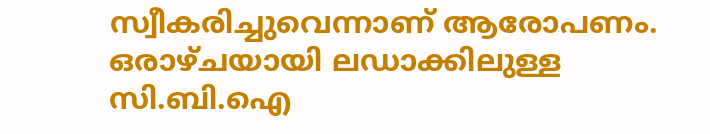സ്വീകരിച്ചുവെന്നാണ് ആരോപണം.
ഒരാഴ്ചയായി ലഡാക്കിലുള്ള സി.ബി.ഐ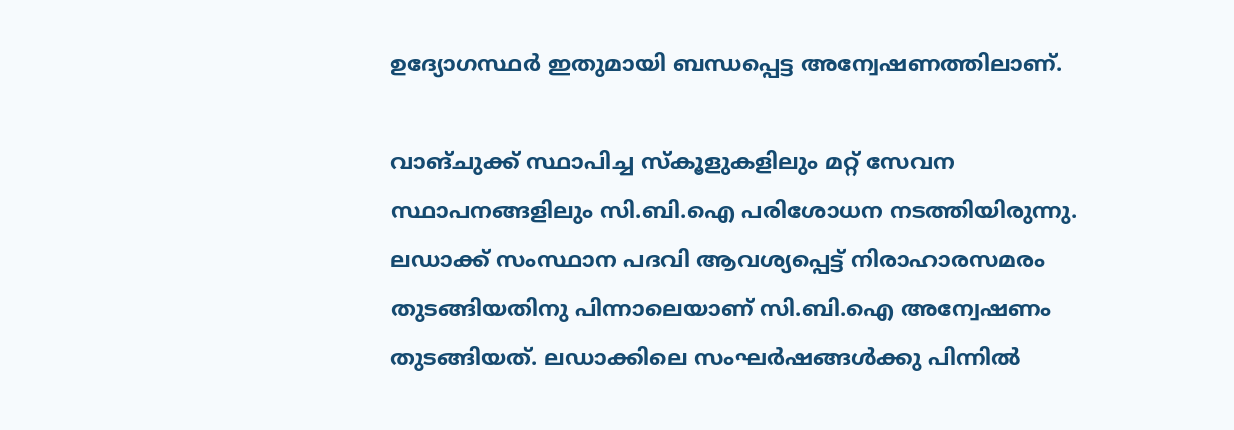ഉദ്യോഗസ്ഥര്‍ ഇതുമായി ബന്ധപ്പെട്ട അന്വേഷണത്തിലാണ്.

വാങ്ചുക്ക് സ്ഥാപിച്ച സ്‌കൂളുകളിലും മറ്റ് സേവന സ്ഥാപനങ്ങളിലും സി.ബി.ഐ പരിശോധന നടത്തിയിരുന്നു. ലഡാക്ക് സംസ്ഥാന പദവി ആവശ്യപ്പെട്ട് നിരാഹാരസമരം തുടങ്ങിയതിനു പിന്നാലെയാണ് സി.ബി.ഐ അന്വേഷണം തുടങ്ങിയത്. ലഡാക്കിലെ സംഘര്‍ഷങ്ങള്‍ക്കു പിന്നില്‍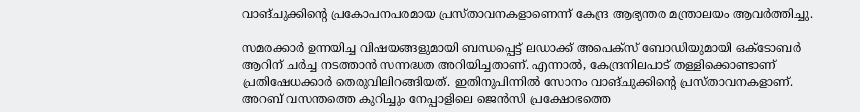വാങ്ചുക്കിന്റെ പ്രകോപനപരമായ പ്രസ്താവനകളാണെന്ന് കേന്ദ്ര ആഭ്യന്തര മന്ത്രാലയം ആവര്‍ത്തിച്ചു.

സമരക്കാര്‍ ഉന്നയിച്ച വിഷയങ്ങളുമായി ബന്ധപ്പെട്ട് ലഡാക്ക് അപെക്‌സ് ബോഡിയുമായി ഒക്ടോബര്‍ ആറിന് ചര്‍ച്ച നടത്താന്‍ സന്നദ്ധത അറിയിച്ചതാണ്. എന്നാല്‍, കേന്ദ്രനിലപാട് തള്ളിക്കൊണ്ടാണ് പ്രതിഷേധക്കാര്‍ തെരുവിലിറങ്ങിയത്. ഇതിനുപിന്നില്‍ സോനം വാങ്ചുക്കിന്റെ പ്രസ്താവനകളാണ്. അറബ് വസന്തത്തെ കുറിച്ചും നേപ്പാളിലെ ജെന്‍സി പ്രക്ഷോഭത്തെ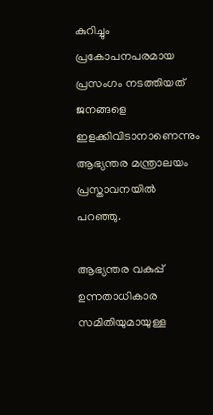കുറിച്ചും പ്രകോപനപരമായ പ്രസംഗം നടത്തിയത് ജനങ്ങളെ ഇളക്കിവിടാനാണെന്നും ആഭ്യന്തര മന്ത്രാലയം പ്രസ്താവനയില്‍ പറഞ്ഞു.

ആഭ്യന്തര വകുപ്പ് ഉന്നതാധികാര സമിതിയുമായുള്ള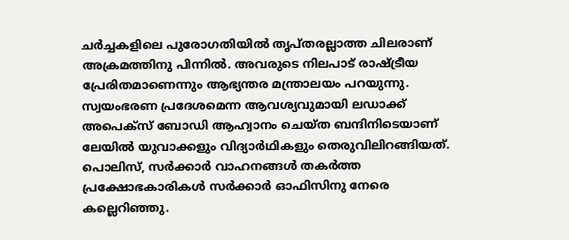ചര്‍ച്ചകളിലെ പുരോഗതിയില്‍ തൃപ്തരല്ലാത്ത ചിലരാണ് അക്രമത്തിനു പിന്നില്‍. അവരുടെ നിലപാട് രാഷ്ട്രീയ പ്രേരിതമാണെന്നും ആഭ്യന്തര മന്ത്രാലയം പറയുന്നു. സ്വയംഭരണ പ്രദേശമെന്ന ആവശ്യവുമായി ലഡാക്ക് അപെക്‌സ് ബോഡി ആഹ്വാനം ചെയ്ത ബന്ദിനിടെയാണ് ലേയില്‍ യുവാക്കളും വിദ്യാര്‍ഥികളും തെരുവിലിറങ്ങിയത്. പൊലിസ്, സര്‍ക്കാര്‍ വാഹനങ്ങള്‍ തകര്‍ത്ത പ്രക്ഷോഭകാരികള്‍ സര്‍ക്കാര്‍ ഓഫിസിനു നേരെ കല്ലെറിഞ്ഞു.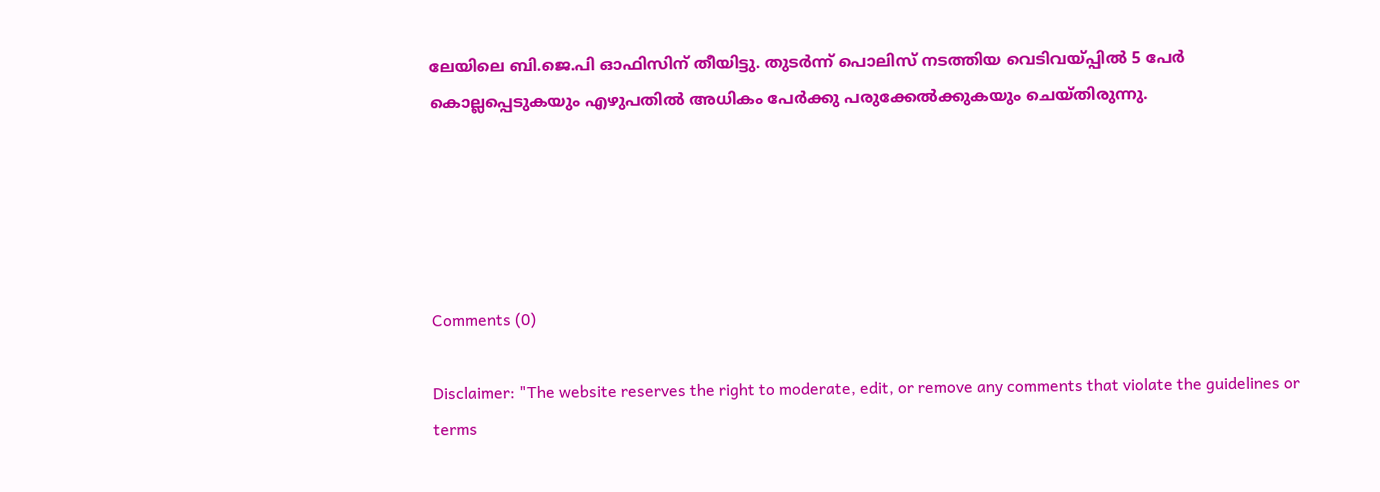ലേയിലെ ബി.ജെ.പി ഓഫിസിന് തീയിട്ടു. തുടര്‍ന്ന് പൊലിസ് നടത്തിയ വെടിവയ്പ്പില്‍ 5 പേര്‍ കൊല്ലപ്പെടുകയും എഴുപതില്‍ അധികം പേര്‍ക്കു പരുക്കേല്‍ക്കുകയും ചെയ്തിരുന്നു.





Comments (0)

Disclaimer: "The website reserves the right to moderate, edit, or remove any comments that violate the guidelines or terms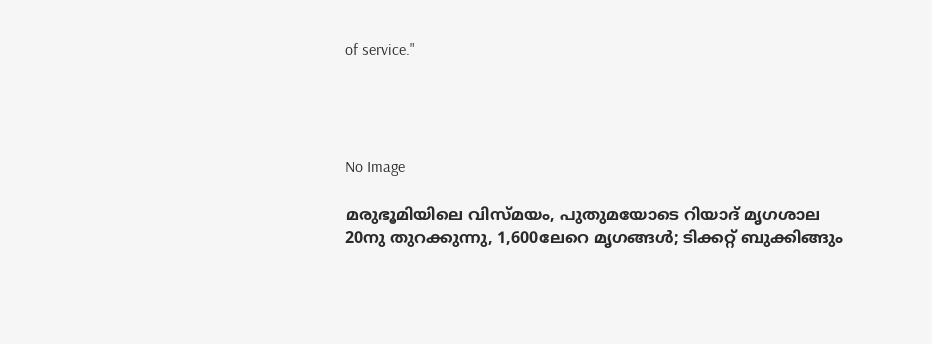of service."




No Image

മരുഭൂമിയിലെ വിസ്മയം, പുതുമയോടെ റിയാദ് മൃഗശാല 20നു തുറക്കുന്നു, 1,600ലേറെ മൃഗങ്ങൾ; ടിക്കറ്റ് ബുക്കിങ്ങും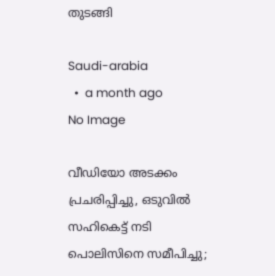തുടങ്ങി

Saudi-arabia
  •  a month ago
No Image

വീഡിയോ അടക്കം പ്രചരിപ്പിച്ചു, ഒടുവിൽ സഹികെട്ട് നടി പൊലിസിനെ സമീപിച്ചു;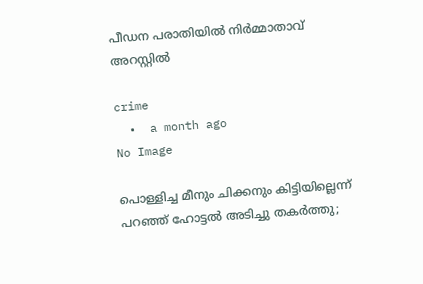പീഡന പരാതിയിൽ നിർമ്മാതാവ് അറസ്റ്റിൽ

crime
  •  a month ago
No Image

പൊള്ളിച്ച മീനും ചിക്കനും കിട്ടിയില്ലെന്ന് പറഞ്ഞ് ഹോട്ടല്‍ അടിച്ചു തകര്‍ത്തു;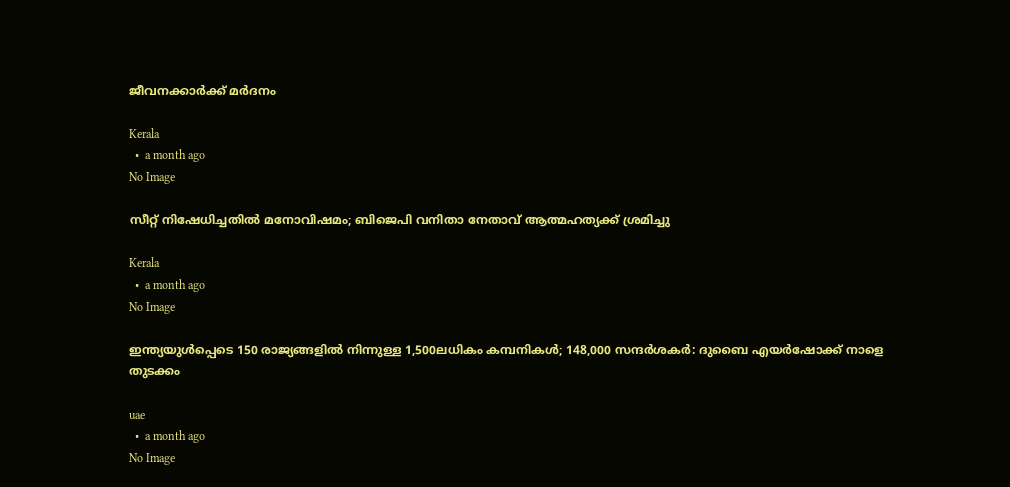ജീവനക്കാര്‍ക്ക് മര്‍ദനം

Kerala
  •  a month ago
No Image

സീറ്റ് നിഷേധിച്ചതിൽ മനോവിഷമം; ബിജെപി വനിതാ നേതാവ് ആത്മഹത്യക്ക് ശ്രമിച്ചു

Kerala
  •  a month ago
No Image

ഇന്ത്യയുൾപ്പെടെ 150 രാജ്യങ്ങളിൽ നിന്നുള്ള 1,500ലധികം കമ്പനികൾ; 148,000 സന്ദർശകർ: ദുബൈ എയർഷോക്ക് നാളെ തുടക്കം

uae
  •  a month ago
No Image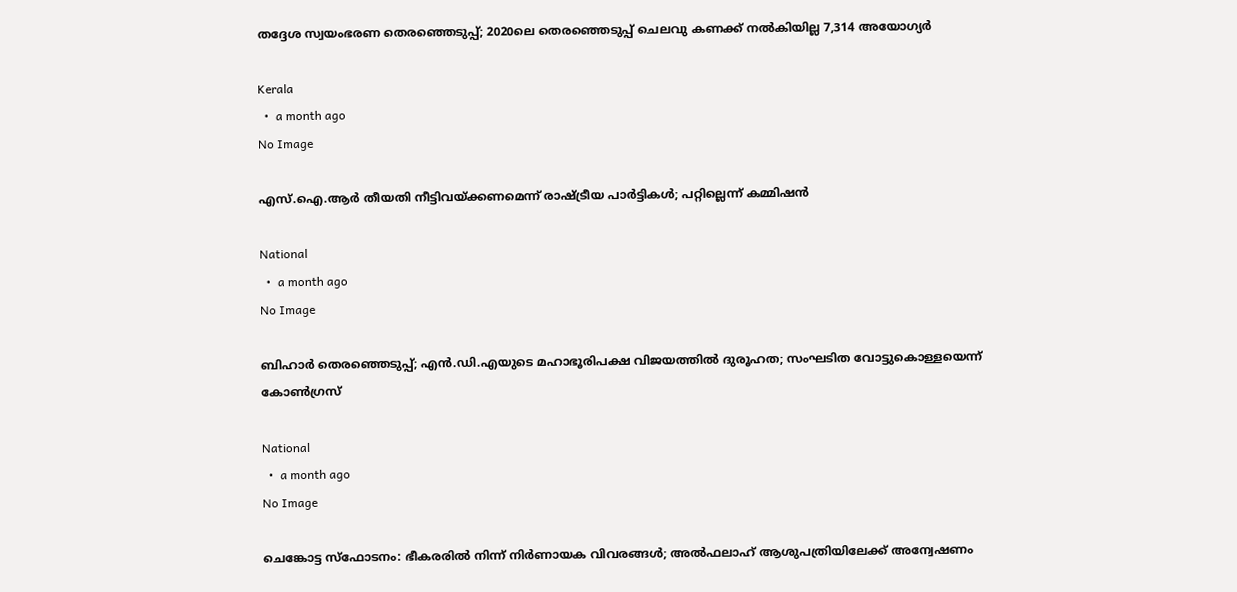തദ്ദേശ സ്വയംഭരണ തെരഞ്ഞെടുപ്പ്; 2020ലെ തെരഞ്ഞെടുപ്പ് ചെലവു കണക്ക് നൽകിയില്ല 7,314 അയോഗ്യർ

Kerala
  •  a month ago
No Image

എസ്.ഐ.ആര്‍ തീയതി നീട്ടിവയ്ക്കണമെന്ന് രാഷ്ട്രീയ പാര്‍ട്ടികള്‍; പറ്റില്ലെന്ന് കമ്മിഷൻ

National
  •  a month ago
No Image

ബിഹാർ തെരഞ്ഞെടുപ്പ്; എൻ.ഡി.എയുടെ മഹാഭൂരിപക്ഷ വിജയത്തിൽ ദുരൂഹത; സംഘടിത വോട്ടുകൊള്ളയെന്ന് കോൺഗ്രസ്

National
  •  a month ago
No Image

ചെങ്കോട്ട സ്ഫോടനം: ഭീകരരിൽ നിന്ന് നിർണായക വിവരങ്ങൾ; അൽഫലാഹ് ആശുപത്രിയിലേക്ക് അന്വേഷണം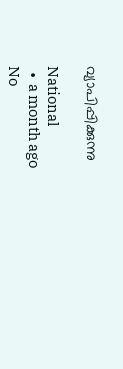വ്യാപിപ്പിക്കുന്നു

National
  •  a month ago
No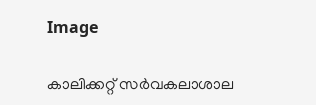Image

കാലിക്കറ്റ് സർവകലാശാല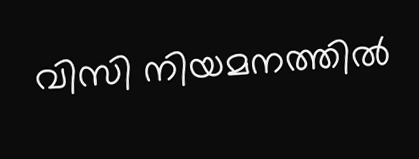വിസി നിയമനത്തിൽ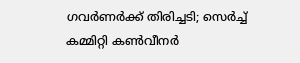ഗവർണർക്ക് തിരിച്ചടി; സെർച്ച് കമ്മിറ്റി കൺവീനർ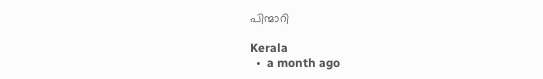പിന്മാറി

Kerala
  •  a month ago